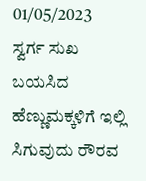01/05/2023
ಸ್ವರ್ಗ ಸುಖ ಬಯಸಿದ ಹೆಣ್ಣುಮಕ್ಕಳಿಗೆ ಇಲ್ಲಿ ಸಿಗುವುದು ರೌರವ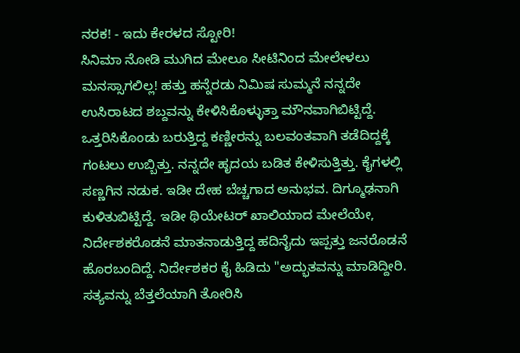ನರಕ! - ಇದು ಕೇರಳದ ಸ್ಟೋರಿ!
ಸಿನಿಮಾ ನೋಡಿ ಮುಗಿದ ಮೇಲೂ ಸೀಟಿನಿಂದ ಮೇಲೇಳಲು ಮನಸ್ಸಾಗಲಿಲ್ಲ! ಹತ್ತು ಹನ್ನೆರಡು ನಿಮಿಷ ಸುಮ್ಮನೆ ನನ್ನದೇ ಉಸಿರಾಟದ ಶಬ್ದವನ್ನು ಕೇಳಿಸಿಕೊಳ್ಳುತ್ತಾ ಮೌನವಾಗಿಬಿಟ್ಟಿದ್ದೆ. ಒತ್ತರಿಸಿಕೊಂಡು ಬರುತ್ತಿದ್ದ ಕಣ್ಣೀರನ್ನು ಬಲವಂತವಾಗಿ ತಡೆದಿದ್ದಕ್ಕೆ ಗಂಟಲು ಉಬ್ಬಿತ್ತು. ನನ್ನದೇ ಹೃದಯ ಬಡಿತ ಕೇಳಿಸುತ್ತಿತ್ತು. ಕೈಗಳಲ್ಲಿ ಸಣ್ಣಗಿನ ನಡುಕ. ಇಡೀ ದೇಹ ಬೆಚ್ಚಗಾದ ಅನುಭವ. ದಿಗ್ಮೂಢನಾಗಿ ಕುಳಿತುಬಿಟ್ಟಿದ್ದೆ. ಇಡೀ ಥಿಯೇಟರ್ ಖಾಲಿಯಾದ ಮೇಲೆಯೇ, ನಿರ್ದೇಶಕರೊಡನೆ ಮಾತನಾಡುತ್ತಿದ್ದ ಹದಿನೈದು ಇಪ್ಪತ್ತು ಜನರೊಡನೆ ಹೊರಬಂದಿದ್ದೆ. ನಿರ್ದೇಶಕರ ಕೈ ಹಿಡಿದು "ಅದ್ಭುತವನ್ನು ಮಾಡಿದ್ದೀರಿ. ಸತ್ಯವನ್ನು ಬೆತ್ತಲೆಯಾಗಿ ತೋರಿಸಿ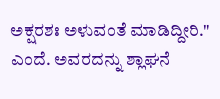ಅಕ್ಷರಶಃ ಅಳುವಂತೆ ಮಾಡಿದ್ದೀರಿ." ಎಂದೆ. ಅವರದನ್ನು ಶ್ಲಾಘನೆ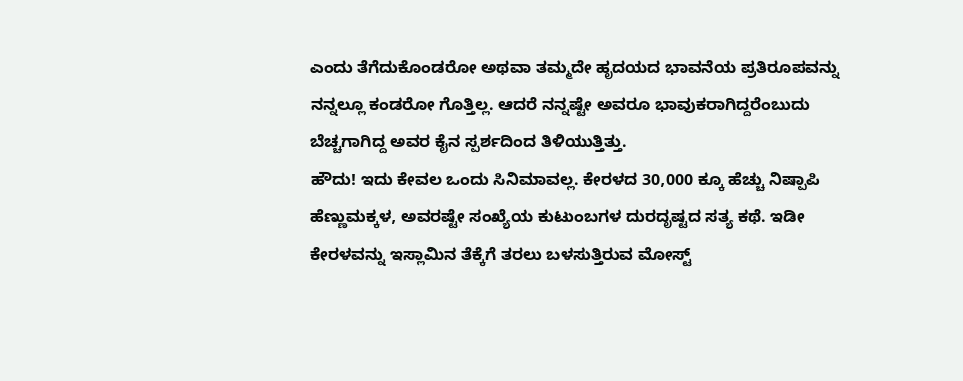ಎಂದು ತೆಗೆದುಕೊಂಡರೋ ಅಥವಾ ತಮ್ಮದೇ ಹೃದಯದ ಭಾವನೆಯ ಪ್ರತಿರೂಪವನ್ನು ನನ್ನಲ್ಲೂ ಕಂಡರೋ ಗೊತ್ತಿಲ್ಲ. ಆದರೆ ನನ್ನಷ್ಟೇ ಅವರೂ ಭಾವುಕರಾಗಿದ್ದರೆಂಬುದು ಬೆಚ್ಚಗಾಗಿದ್ದ ಅವರ ಕೈನ ಸ್ಪರ್ಶದಿಂದ ತಿಳಿಯುತ್ತಿತ್ತು.
ಹೌದು! ಇದು ಕೇವಲ ಒಂದು ಸಿನಿಮಾವಲ್ಲ. ಕೇರಳದ 30,000 ಕ್ಕೂ ಹೆಚ್ಚು ನಿಷ್ಪಾಪಿ ಹೆಣ್ಣುಮಕ್ಕಳ, ಅವರಷ್ಟೇ ಸಂಖ್ಯೆಯ ಕುಟುಂಬಗಳ ದುರದೃಷ್ಟದ ಸತ್ಯ ಕಥೆ. ಇಡೀ ಕೇರಳವನ್ನು ಇಸ್ಲಾಮಿನ ತೆಕ್ಕೆಗೆ ತರಲು ಬಳಸುತ್ತಿರುವ ಮೋಸ್ಟ್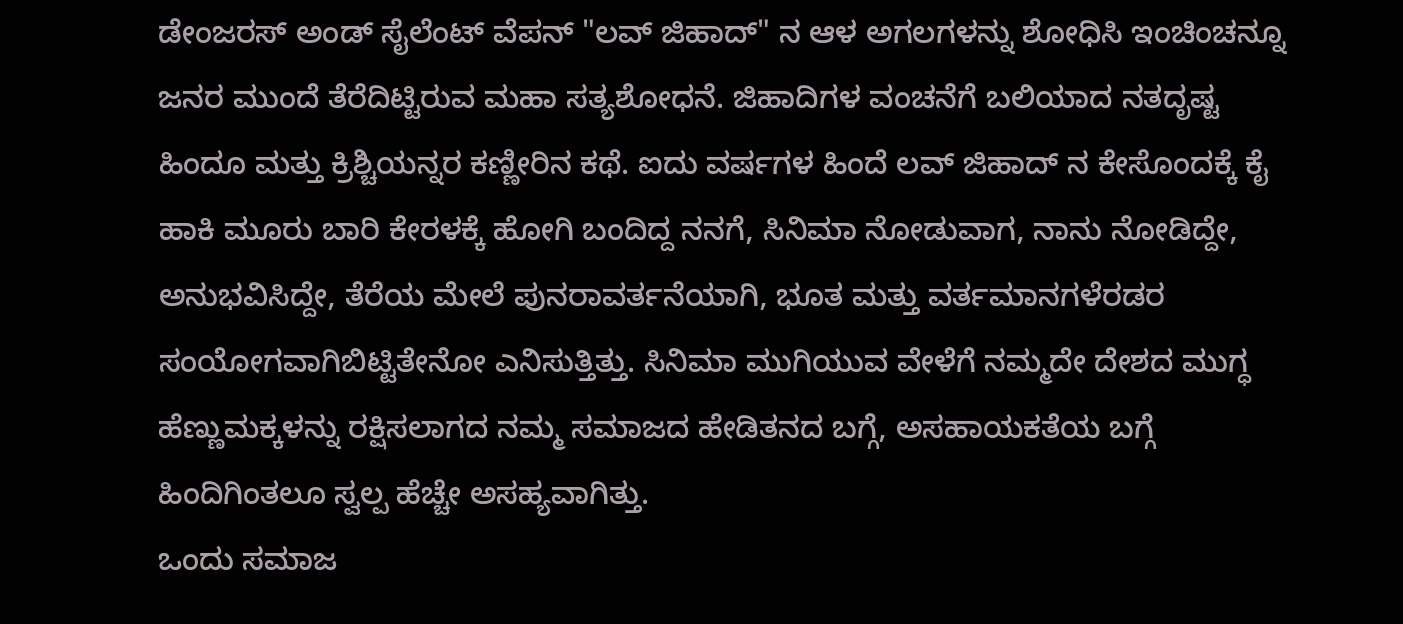ಡೇಂಜರಸ್ ಅಂಡ್ ಸೈಲೆಂಟ್ ವೆಪನ್ "ಲವ್ ಜಿಹಾದ್" ನ ಆಳ ಅಗಲಗಳನ್ನು ಶೋಧಿಸಿ ಇಂಚಿಂಚನ್ನೂ ಜನರ ಮುಂದೆ ತೆರೆದಿಟ್ಟಿರುವ ಮಹಾ ಸತ್ಯಶೋಧನೆ. ಜಿಹಾದಿಗಳ ವಂಚನೆಗೆ ಬಲಿಯಾದ ನತದೃಷ್ಟ ಹಿಂದೂ ಮತ್ತು ಕ್ರಿಶ್ಚಿಯನ್ನರ ಕಣ್ಣೀರಿನ ಕಥೆ. ಐದು ವರ್ಷಗಳ ಹಿಂದೆ ಲವ್ ಜಿಹಾದ್ ನ ಕೇಸೊಂದಕ್ಕೆ ಕೈ ಹಾಕಿ ಮೂರು ಬಾರಿ ಕೇರಳಕ್ಕೆ ಹೋಗಿ ಬಂದಿದ್ದ ನನಗೆ, ಸಿನಿಮಾ ನೋಡುವಾಗ, ನಾನು ನೋಡಿದ್ದೇ, ಅನುಭವಿಸಿದ್ದೇ, ತೆರೆಯ ಮೇಲೆ ಪುನರಾವರ್ತನೆಯಾಗಿ, ಭೂತ ಮತ್ತು ವರ್ತಮಾನಗಳೆರಡರ ಸಂಯೋಗವಾಗಿಬಿಟ್ಟಿತೇನೋ ಎನಿಸುತ್ತಿತ್ತು. ಸಿನಿಮಾ ಮುಗಿಯುವ ವೇಳೆಗೆ ನಮ್ಮದೇ ದೇಶದ ಮುಗ್ಧ ಹೆಣ್ಣುಮಕ್ಕಳನ್ನು ರಕ್ಷಿಸಲಾಗದ ನಮ್ಮ ಸಮಾಜದ ಹೇಡಿತನದ ಬಗ್ಗೆ, ಅಸಹಾಯಕತೆಯ ಬಗ್ಗೆ ಹಿಂದಿಗಿಂತಲೂ ಸ್ವಲ್ಪ ಹೆಚ್ಚೇ ಅಸಹ್ಯವಾಗಿತ್ತು.
ಒಂದು ಸಮಾಜ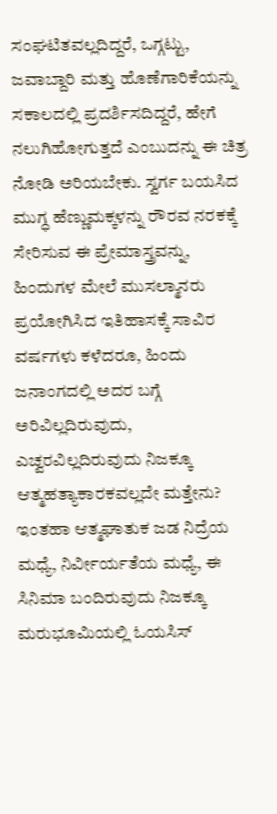ಸಂಘಟಿತವಲ್ಲದಿದ್ದರೆ, ಒಗ್ಗಟ್ಟು, ಜವಾಬ್ದಾರಿ ಮತ್ತು ಹೊಣೆಗಾರಿಕೆಯನ್ನು ಸಕಾಲದಲ್ಲಿ ಪ್ರದರ್ಶಿಸದಿದ್ದರೆ, ಹೇಗೆ ನಲುಗಿಹೋಗುತ್ತದೆ ಎಂಬುದನ್ನು ಈ ಚಿತ್ರ ನೋಡಿ ಅರಿಯಬೇಕು. ಸ್ವರ್ಗ ಬಯಸಿದ ಮುಗ್ಧ ಹೆಣ್ಣುಮಕ್ಕಳನ್ನು ರೌರವ ನರಕಕ್ಕೆ ಸೇರಿಸುವ ಈ ಪ್ರೇಮಾಸ್ತ್ರವನ್ನು, ಹಿಂದುಗಳ ಮೇಲೆ ಮುಸಲ್ಮಾನರು ಪ್ರಯೋಗಿಸಿದ ಇತಿಹಾಸಕ್ಕೆ ಸಾವಿರ ವರ್ಷಗಳು ಕಳೆದರೂ, ಹಿಂದು ಜನಾಂಗದಲ್ಲಿ ಅದರ ಬಗ್ಗೆ ಅರಿವಿಲ್ಲದಿರುವುದು, ಎಚ್ವರವಿಲ್ಲದಿರುವುದು ನಿಜಕ್ಕೂ ಆತ್ಮಹತ್ಯಾಕಾರಕವಲ್ಲದೇ ಮತ್ತೇನು? ಇಂತಹಾ ಆತ್ಮಘಾತುಕ ಜಡ ನಿದ್ರೆಯ ಮಧ್ಯೆ, ನಿರ್ವೀರ್ಯತೆಯ ಮಧ್ಯೆ, ಈ ಸಿನಿಮಾ ಬಂದಿರುವುದು ನಿಜಕ್ಕೂ ಮರುಭೂಮಿಯಲ್ಲಿ ಓಯಸಿಸ್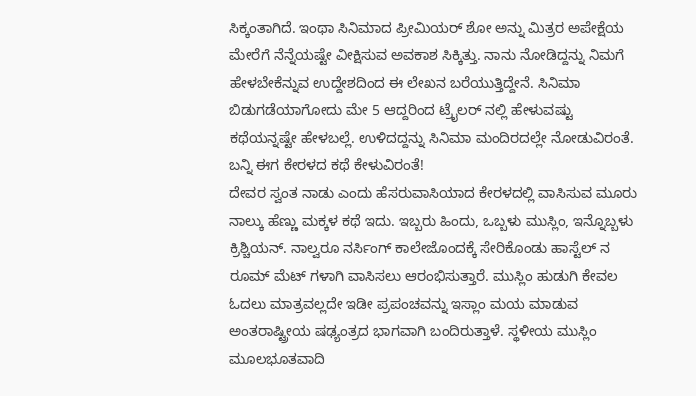ಸಿಕ್ಕಂತಾಗಿದೆ. ಇಂಥಾ ಸಿನಿಮಾದ ಪ್ರೀಮಿಯರ್ ಶೋ ಅನ್ನು ಮಿತ್ರರ ಅಪೇಕ್ಷೆಯ ಮೇರೆಗೆ ನೆನ್ನೆಯಷ್ಟೇ ವೀಕ್ಷಿಸುವ ಅವಕಾಶ ಸಿಕ್ಕಿತ್ತು. ನಾನು ನೋಡಿದ್ದನ್ನು ನಿಮಗೆ ಹೇಳಬೇಕೆನ್ನುವ ಉದ್ದೇಶದಿಂದ ಈ ಲೇಖನ ಬರೆಯುತ್ತಿದ್ದೇನೆ. ಸಿನಿಮಾ ಬಿಡುಗಡೆಯಾಗೋದು ಮೇ 5 ಆದ್ದರಿಂದ ಟ್ರೈಲರ್ ನಲ್ಲಿ ಹೇಳುವಷ್ಟು ಕಥೆಯನ್ನಷ್ಟೇ ಹೇಳಬಲ್ಲೆ. ಉಳಿದದ್ದನ್ನು ಸಿನಿಮಾ ಮಂದಿರದಲ್ಲೇ ನೋಡುವಿರಂತೆ. ಬನ್ನಿ ಈಗ ಕೇರಳದ ಕಥೆ ಕೇಳುವಿರಂತೆ!
ದೇವರ ಸ್ವಂತ ನಾಡು ಎಂದು ಹೆಸರುವಾಸಿಯಾದ ಕೇರಳದಲ್ಲಿ ವಾಸಿಸುವ ಮೂರು ನಾಲ್ಕು ಹೆಣ್ಣು ಮಕ್ಕಳ ಕಥೆ ಇದು. ಇಬ್ಬರು ಹಿಂದು, ಒಬ್ಬಳು ಮುಸ್ಲಿಂ, ಇನ್ನೊಬ್ಬಳು ಕ್ರಿಶ್ಚಿಯನ್. ನಾಲ್ವರೂ ನರ್ಸಿಂಗ್ ಕಾಲೇಜೊಂದಕ್ಕೆ ಸೇರಿಕೊಂಡು ಹಾಸ್ಟೆಲ್ ನ ರೂಮ್ ಮೆಟ್ ಗಳಾಗಿ ವಾಸಿಸಲು ಆರಂಭಿಸುತ್ತಾರೆ. ಮುಸ್ಲಿಂ ಹುಡುಗಿ ಕೇವಲ ಓದಲು ಮಾತ್ರವಲ್ಲದೇ ಇಡೀ ಪ್ರಪಂಚವನ್ನು ಇಸ್ಲಾಂ ಮಯ ಮಾಡುವ ಅಂತರಾಷ್ಟ್ರೀಯ ಷಢ್ಯಂತ್ರದ ಭಾಗವಾಗಿ ಬಂದಿರುತ್ತಾಳೆ. ಸ್ಥಳೀಯ ಮುಸ್ಲಿಂ ಮೂಲಭೂತವಾದಿ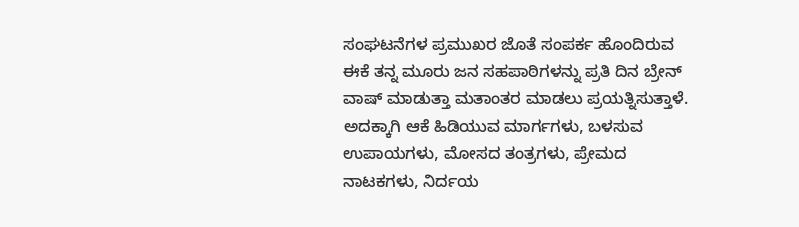ಸಂಘಟನೆಗಳ ಪ್ರಮುಖರ ಜೊತೆ ಸಂಪರ್ಕ ಹೊಂದಿರುವ ಈಕೆ ತನ್ನ ಮೂರು ಜನ ಸಹಪಾಠಿಗಳನ್ನು ಪ್ರತಿ ದಿನ ಬ್ರೇನ್ ವಾಷ್ ಮಾಡುತ್ತಾ ಮತಾಂತರ ಮಾಡಲು ಪ್ರಯತ್ನಿಸುತ್ತಾಳೆ. ಅದಕ್ಕಾಗಿ ಆಕೆ ಹಿಡಿಯುವ ಮಾರ್ಗಗಳು, ಬಳಸುವ ಉಪಾಯಗಳು, ಮೋಸದ ತಂತ್ರಗಳು, ಪ್ರೇಮದ ನಾಟಕಗಳು, ನಿರ್ದಯ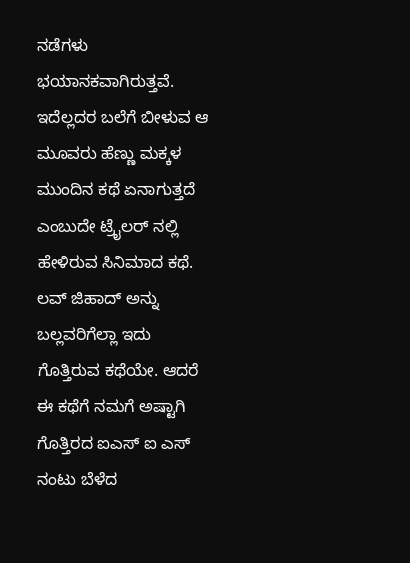ನಡೆಗಳು ಭಯಾನಕವಾಗಿರುತ್ತವೆ. ಇದೆಲ್ಲದರ ಬಲೆಗೆ ಬೀಳುವ ಆ ಮೂವರು ಹೆಣ್ಣು ಮಕ್ಕಳ ಮುಂದಿನ ಕಥೆ ಏನಾಗುತ್ತದೆ ಎಂಬುದೇ ಟ್ರೈಲರ್ ನಲ್ಲಿ ಹೇಳಿರುವ ಸಿನಿಮಾದ ಕಥೆ.
ಲವ್ ಜಿಹಾದ್ ಅನ್ನು ಬಲ್ಲವರಿಗೆಲ್ಲಾ ಇದು ಗೊತ್ತಿರುವ ಕಥೆಯೇ. ಆದರೆ ಈ ಕಥೆಗೆ ನಮಗೆ ಅಷ್ಟಾಗಿ ಗೊತ್ತಿರದ ಐಎಸ್ ಐ ಎಸ್ ನಂಟು ಬೆಳೆದ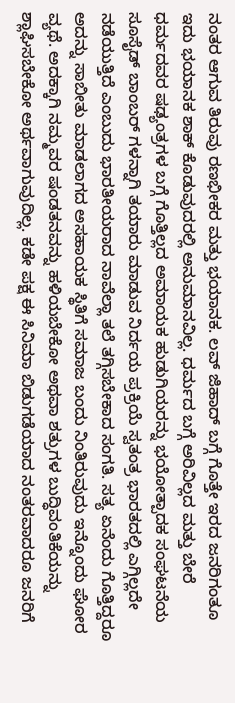ನಂತರ ಆಗುವ ತಿರುವು ರಣಭೀಕರ ಮತ್ತು ಭಯಾನಕ. ಲವ್ ಜಿಹಾದ್ ಬಗ್ಗೆ ಗೊತ್ತೇ ಇರದ ಜನರಿಗಂತೂ ಇದು ಭಯಾನಕ ಶಾಕ್ ಕೊಡುವುದರಲ್ಲಿ ಅನುಮಾನವಿಲ್ಲ. ಧರ್ಮದ ಬಗ್ಗೆ ಅರಿವಿಲ್ಲದ ಮತ್ತು ಬೇರೆ ಧರ್ಮದವರ ಷಢ್ಯಂತ್ರಗಳ ಬಗ್ಗೆ ಗೊತ್ತಿಲ್ಲದ ಅಮಾಯಕ ಹುಡುಗಿಯರನ್ನು ಭಯೋತ್ಪಾದಕ ಸಂಘಟನೆಯ ಸೂಸೈಡ್ ಬಾಂಬರ್ ಗಳನ್ನಾಗಿ ತಯಾರು ಮಾಡುವ ನಿರ್ದಯ ಪ್ರಕ್ರಿಯೆ ಸ್ವತಂತ್ರ ಭಾರತದಲ್ಲಿ ಎಗ್ಗಿಲ್ಲದೇ ನಡೆಯುತ್ತಿದೆ ಎಂಬುದು ಭಾರತೀಯರಾದ ನಾವೆಲ್ಲಾ ತಲೆ ತಗ್ಗಿಸಬೇಕಾದ ಸಂಗತಿ. ಸತ್ಯ ಏನೆಂದು ಗೊತ್ತಿದ್ದರೂ ಅದನ್ನು ಸಾಬೀತು ಮಾಡಲಾಗದ ಅಸಹಾಯಕ ಸ್ಥಿತಿಗೆ ಸಮಾಜ ಬಂದು ನಿಂತಿರುವುದು ಇನ್ನೊಂದು ಘೋರ ವ್ಯಥೆ. ಅದಕ್ಕಾಗಿ ನಮ್ಮವರ ಷಂಡತನವನ್ನು ಹಳಿಯಬೇಕೋ ಅಥವಾ ಶತ್ರುಗಳ ಬುದ್ಧಿವಂತಿಕೆಯನ್ನು ಶ್ಲಾಘಿಸಬೇಕೋ ಅರ್ಥವಾಗುವುದಿಲ್ಲ. ಕಡೇ ಪಕ್ಷ ಈ ಸಿನಿಮಾ ಬಿಡುಗಡೆಯಾದ ನಂತರವಾದರೂ ಜನರಿಗೆ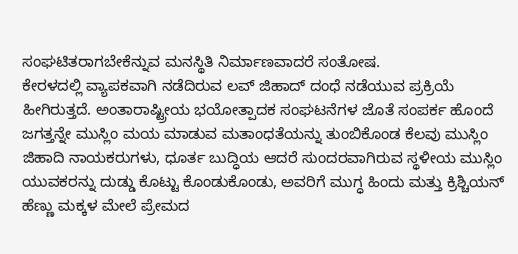ಸಂಘಟಿತರಾಗಬೇಕೆನ್ನುವ ಮನಸ್ಥಿತಿ ನಿರ್ಮಾಣವಾದರೆ ಸಂತೋಷ.
ಕೇರಳದಲ್ಲಿ ವ್ಯಾಪಕವಾಗಿ ನಡೆದಿರುವ ಲವ್ ಜಿಹಾದ್ ದಂಧೆ ನಡೆಯುವ ಪ್ರಕ್ರಿಯೆ ಹೀಗಿರುತ್ತದೆ. ಅಂತಾರಾಷ್ಟ್ರೀಯ ಭಯೋತ್ಪಾದಕ ಸಂಘಟನೆಗಳ ಜೊತೆ ಸಂಪರ್ಕ ಹೊಂದೆ ಜಗತ್ತನ್ನೇ ಮುಸ್ಲಿಂ ಮಯ ಮಾಡುವ ಮತಾಂಧತೆಯನ್ನು ತುಂಬಿಕೊಂಡ ಕೆಲವು ಮುಸ್ಲಿಂ ಜಿಹಾದಿ ನಾಯಕರುಗಳು, ಧೂರ್ತ ಬುದ್ಧಿಯ ಆದರೆ ಸುಂದರವಾಗಿರುವ ಸ್ಥಳೀಯ ಮುಸ್ಲಿಂ ಯುವಕರನ್ನು ದುಡ್ಡು ಕೊಟ್ಟು ಕೊಂಡುಕೊಂಡು, ಅವರಿಗೆ ಮುಗ್ಧ ಹಿಂದು ಮತ್ತು ಕ್ರಿಶ್ಚಿಯನ್ ಹೆಣ್ಣು ಮಕ್ಕಳ ಮೇಲೆ ಪ್ರೇಮದ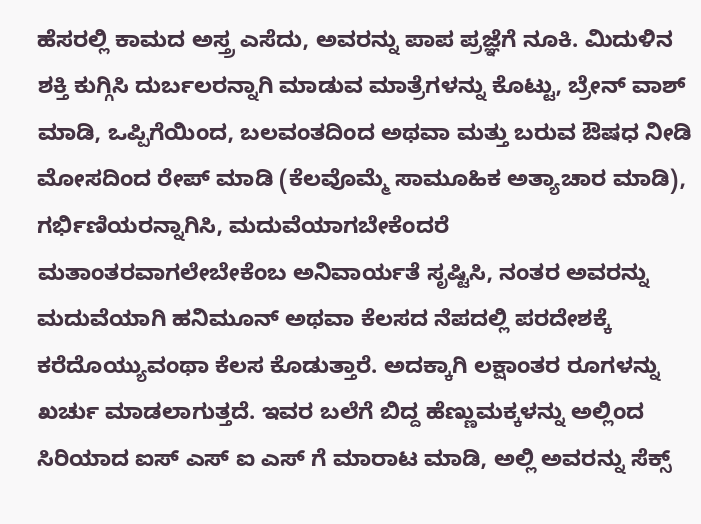ಹೆಸರಲ್ಲಿ ಕಾಮದ ಅಸ್ತ್ರ ಎಸೆದು, ಅವರನ್ನು ಪಾಪ ಪ್ರಜ್ಞೆಗೆ ನೂಕಿ. ಮಿದುಳಿನ ಶಕ್ತಿ ಕುಗ್ಗಿಸಿ ದುರ್ಬಲರನ್ನಾಗಿ ಮಾಡುವ ಮಾತ್ರೆಗಳನ್ನು ಕೊಟ್ಟು, ಬ್ರೇನ್ ವಾಶ್ ಮಾಡಿ, ಒಪ್ಪಿಗೆಯಿಂದ, ಬಲವಂತದಿಂದ ಅಥವಾ ಮತ್ತು ಬರುವ ಔಷಧ ನೀಡಿ ಮೋಸದಿಂದ ರೇಪ್ ಮಾಡಿ (ಕೆಲವೊಮ್ಮೆ ಸಾಮೂಹಿಕ ಅತ್ಯಾಚಾರ ಮಾಡಿ), ಗರ್ಭಿಣಿಯರನ್ನಾಗಿಸಿ, ಮದುವೆಯಾಗಬೇಕೆಂದರೆ ಮತಾಂತರವಾಗಲೇಬೇಕೆಂಬ ಅನಿವಾರ್ಯತೆ ಸೃಷ್ಟಿಸಿ, ನಂತರ ಅವರನ್ನು ಮದುವೆಯಾಗಿ ಹನಿಮೂನ್ ಅಥವಾ ಕೆಲಸದ ನೆಪದಲ್ಲಿ ಪರದೇಶಕ್ಕೆ ಕರೆದೊಯ್ಯುವಂಥಾ ಕೆಲಸ ಕೊಡುತ್ತಾರೆ. ಅದಕ್ಕಾಗಿ ಲಕ್ಷಾಂತರ ರೂಗಳನ್ನು ಖರ್ಚು ಮಾಡಲಾಗುತ್ತದೆ. ಇವರ ಬಲೆಗೆ ಬಿದ್ದ ಹೆಣ್ಣುಮಕ್ಕಳನ್ನು ಅಲ್ಲಿಂದ ಸಿರಿಯಾದ ಐಸ್ ಎಸ್ ಐ ಎಸ್ ಗೆ ಮಾರಾಟ ಮಾಡಿ, ಅಲ್ಲಿ ಅವರನ್ನು ಸೆಕ್ಸ್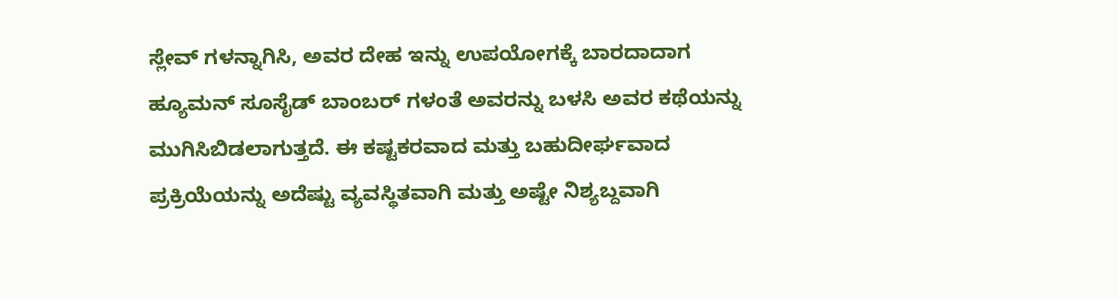ಸ್ಲೇವ್ ಗಳನ್ನಾಗಿಸಿ, ಅವರ ದೇಹ ಇನ್ನು ಉಪಯೋಗಕ್ಕೆ ಬಾರದಾದಾಗ ಹ್ಯೂಮನ್ ಸೂಸೈಡ್ ಬಾಂಬರ್ ಗಳಂತೆ ಅವರನ್ನು ಬಳಸಿ ಅವರ ಕಥೆಯನ್ನು ಮುಗಿಸಿಬಿಡಲಾಗುತ್ತದೆ. ಈ ಕಷ್ಟಕರವಾದ ಮತ್ತು ಬಹುದೀರ್ಘವಾದ ಪ್ರಕ್ರಿಯೆಯನ್ನು ಅದೆಷ್ಟು ವ್ಯವಸ್ಥಿತವಾಗಿ ಮತ್ತು ಅಷ್ಟೇ ನಿಶ್ಯಬ್ದವಾಗಿ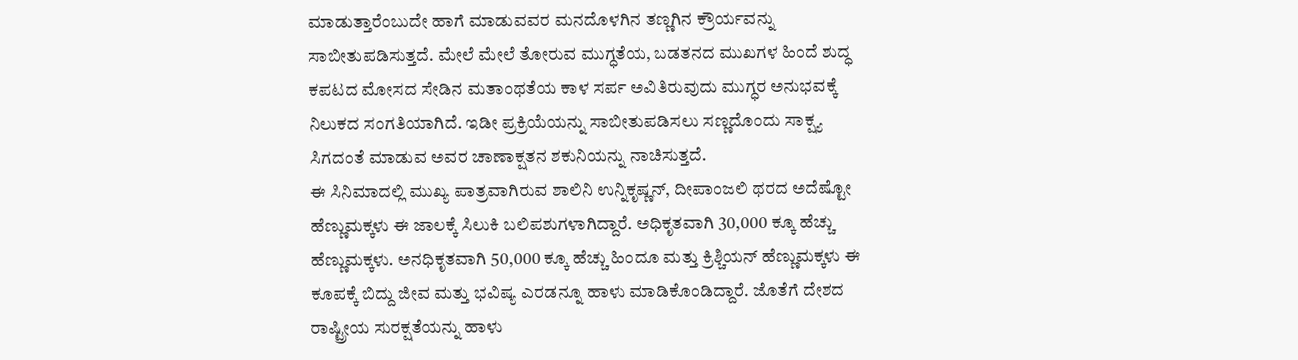ಮಾಡುತ್ತಾರೆಂಬುದೇ ಹಾಗೆ ಮಾಡುವವರ ಮನದೊಳಗಿನ ತಣ್ಣಗಿನ ಕ್ರೌರ್ಯವನ್ನು ಸಾಬೀತುಪಡಿಸುತ್ತದೆ. ಮೇಲೆ ಮೇಲೆ ತೋರುವ ಮುಗ್ಧತೆಯ, ಬಡತನದ ಮುಖಗಳ ಹಿಂದೆ ಶುದ್ಧ ಕಪಟದ ಮೋಸದ ಸೇಡಿನ ಮತಾಂಥತೆಯ ಕಾಳ ಸರ್ಪ ಅವಿತಿರುವುದು ಮುಗ್ಧರ ಅನುಭವಕ್ಕೆ ನಿಲುಕದ ಸಂಗತಿಯಾಗಿದೆ. ಇಡೀ ಪ್ರಕ್ರಿಯೆಯನ್ನು ಸಾಬೀತುಪಡಿಸಲು ಸಣ್ಣದೊಂದು ಸಾಕ್ಷ್ಯ ಸಿಗದಂತೆ ಮಾಡುವ ಅವರ ಚಾಣಾಕ್ಷತನ ಶಕುನಿಯನ್ನು ನಾಚಿಸುತ್ತದೆ.
ಈ ಸಿನಿಮಾದಲ್ಲಿ ಮುಖ್ಯ ಪಾತ್ರವಾಗಿರುವ ಶಾಲಿನಿ ಉನ್ನಿಕೃಷ್ಣನ್, ದೀಪಾಂಜಲಿ ಥರದ ಅದೆಷ್ಟೋ ಹೆಣ್ಣುಮಕ್ಕಳು ಈ ಜಾಲಕ್ಕೆ ಸಿಲುಕಿ ಬಲಿಪಶುಗಳಾಗಿದ್ದಾರೆ. ಅಧಿಕೃತವಾಗಿ 30,000 ಕ್ಕೂ ಹೆಚ್ಚು ಹೆಣ್ಣುಮಕ್ಕಳು. ಅನಧಿಕೃತವಾಗಿ 50,000 ಕ್ಕೂ ಹೆಚ್ಚು ಹಿಂದೂ ಮತ್ತು ಕ್ರಿಶ್ಚಿಯನ್ ಹೆಣ್ಣುಮಕ್ಕಳು ಈ ಕೂಪಕ್ಕೆ ಬಿದ್ದು ಜೀವ ಮತ್ತು ಭವಿಷ್ಯ ಎರಡನ್ನೂ ಹಾಳು ಮಾಡಿಕೊಂಡಿದ್ದಾರೆ. ಜೊತೆಗೆ ದೇಶದ ರಾಷ್ಟ್ರೀಯ ಸುರಕ್ಷತೆಯನ್ನು ಹಾಳು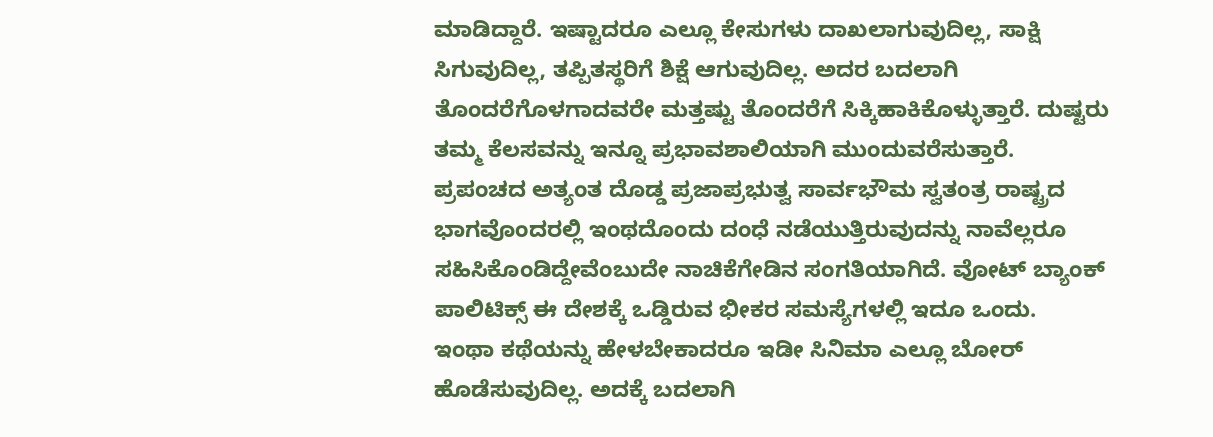ಮಾಡಿದ್ದಾರೆ. ಇಷ್ಟಾದರೂ ಎಲ್ಲೂ ಕೇಸುಗಳು ದಾಖಲಾಗುವುದಿಲ್ಲ, ಸಾಕ್ಷಿ ಸಿಗುವುದಿಲ್ಲ, ತಪ್ಪಿತಸ್ಥರಿಗೆ ಶಿಕ್ಷೆ ಆಗುವುದಿಲ್ಲ. ಅದರ ಬದಲಾಗಿ ತೊಂದರೆಗೊಳಗಾದವರೇ ಮತ್ತಷ್ಟು ತೊಂದರೆಗೆ ಸಿಕ್ಕಿಹಾಕಿಕೊಳ್ಳುತ್ತಾರೆ. ದುಷ್ಟರು ತಮ್ಮ ಕೆಲಸವನ್ನು ಇನ್ನೂ ಪ್ರಭಾವಶಾಲಿಯಾಗಿ ಮುಂದುವರೆಸುತ್ತಾರೆ. ಪ್ರಪಂಚದ ಅತ್ಯಂತ ದೊಡ್ಡ ಪ್ರಜಾಪ್ರಭುತ್ವ ಸಾರ್ವಭೌಮ ಸ್ವತಂತ್ರ ರಾಷ್ಟ್ರದ ಭಾಗವೊಂದರಲ್ಲಿ ಇಂಥದೊಂದು ದಂಧೆ ನಡೆಯುತ್ತಿರುವುದನ್ನು ನಾವೆಲ್ಲರೂ ಸಹಿಸಿಕೊಂಡಿದ್ದೇವೆಂಬುದೇ ನಾಚಿಕೆಗೇಡಿನ ಸಂಗತಿಯಾಗಿದೆ. ವೋಟ್ ಬ್ಯಾಂಕ್ ಪಾಲಿಟಿಕ್ಸ್ ಈ ದೇಶಕ್ಕೆ ಒಡ್ಡಿರುವ ಭೀಕರ ಸಮಸ್ಯೆಗಳಲ್ಲಿ ಇದೂ ಒಂದು.
ಇಂಥಾ ಕಥೆಯನ್ನು ಹೇಳಬೇಕಾದರೂ ಇಡೀ ಸಿನಿಮಾ ಎಲ್ಲೂ ಬೋರ್ ಹೊಡೆಸುವುದಿಲ್ಲ. ಅದಕ್ಕೆ ಬದಲಾಗಿ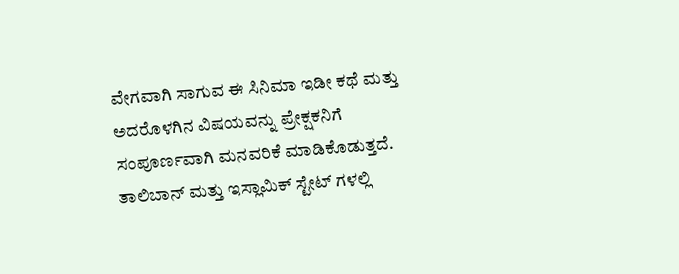ವೇಗವಾಗಿ ಸಾಗುವ ಈ ಸಿನಿಮಾ ಇಡೀ ಕಥೆ ಮತ್ತು ಅದರೊಳಗಿನ ವಿಷಯವನ್ನು ಪ್ರೇಕ್ಷಕನಿಗೆ ಸಂಪೂರ್ಣವಾಗಿ ಮನವರಿಕೆ ಮಾಡಿಕೊಡುತ್ತದೆ. ತಾಲಿಬಾನ್ ಮತ್ತು ಇಸ್ಲಾಮಿಕ್ ಸ್ಟೇಟ್ ಗಳಲ್ಲಿ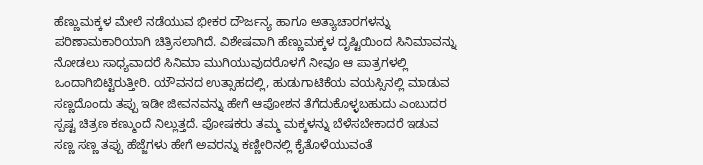ಹೆಣ್ಣುಮಕ್ಕಳ ಮೇಲೆ ನಡೆಯುವ ಭೀಕರ ದೌರ್ಜನ್ಯ ಹಾಗೂ ಅತ್ಯಾಚಾರಗಳನ್ನು ಪರಿಣಾಮಕಾರಿಯಾಗಿ ಚಿತ್ರಿಸಲಾಗಿದೆ. ವಿಶೇಷವಾಗಿ ಹೆಣ್ಣುಮಕ್ಕಳ ದೃಷ್ಟಿಯಿಂದ ಸಿನಿಮಾವನ್ನು ನೋಡಲು ಸಾಧ್ಯವಾದರೆ ಸಿನಿಮಾ ಮುಗಿಯುವುದರೊಳಗೆ ನೀವೂ ಆ ಪಾತ್ರಗಳಲ್ಲಿ ಒಂದಾಗಿಬಿಟ್ಟಿರುತ್ತೀರಿ. ಯೌವನದ ಉತ್ಸಾಹದಲ್ಲಿ, ಹುಡುಗಾಟಿಕೆಯ ವಯಸ್ಸಿನಲ್ಲಿ ಮಾಡುವ ಸಣ್ಣದೊಂದು ತಪ್ಪು ಇಡೀ ಜೀವನವನ್ನು ಹೇಗೆ ಆಪೋಶನ ತೆಗೆದುಕೊಳ್ಳಬಹುದು ಎಂಬುದರ ಸ್ಪಷ್ಟ ಚಿತ್ರಣ ಕಣ್ಮುಂದೆ ನಿಲ್ಲುತ್ತದೆ. ಪೋಷಕರು ತಮ್ಮ ಮಕ್ಕಳನ್ನು ಬೆಳೆಸಬೇಕಾದರೆ ಇಡುವ ಸಣ್ಣ ಸಣ್ಣ ತಪ್ಪು ಹೆಜ್ಜೆಗಳು ಹೇಗೆ ಅವರನ್ನು ಕಣ್ಣೀರಿನಲ್ಲಿ ಕೈತೊಳೆಯುವಂತೆ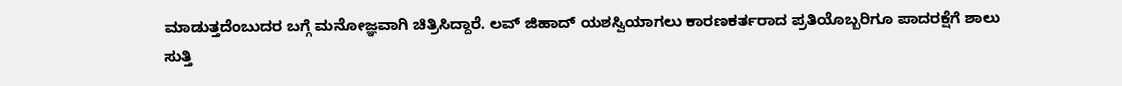ಮಾಡುತ್ತದೆಂಬುದರ ಬಗ್ಗೆ ಮನೋಜ್ಞವಾಗಿ ಚಿತ್ರಿಸಿದ್ದಾರೆ. ಲವ್ ಜಿಹಾದ್ ಯಶಸ್ವಿಯಾಗಲು ಕಾರಣಕರ್ತರಾದ ಪ್ರತಿಯೊಬ್ಬರಿಗೂ ಪಾದರಕ್ಷೆಗೆ ಶಾಲು ಸುತ್ತಿ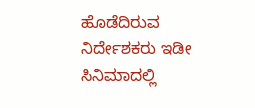ಹೊಡೆದಿರುವ ನಿರ್ದೇಶಕರು ಇಡೀ ಸಿನಿಮಾದಲ್ಲಿ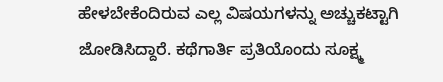ಹೇಳಬೇಕೆಂದಿರುವ ಎಲ್ಲ ವಿಷಯಗಳನ್ನು ಅಚ್ಚುಕಟ್ಟಾಗಿ ಜೋಡಿಸಿದ್ದಾರೆ. ಕಥೆಗಾರ್ತಿ ಪ್ರತಿಯೊಂದು ಸೂಕ್ಷ್ಮ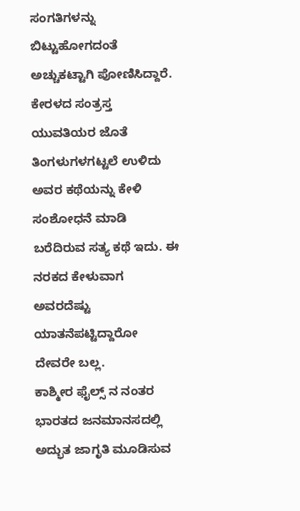ಸಂಗತಿಗಳನ್ನು ಬಿಟ್ಟುಹೋಗದಂತೆ ಅಚ್ಚುಕಟ್ಟಾಗಿ ಪೋಣಿಸಿದ್ದಾರೆ. ಕೇರಳದ ಸಂತ್ರಸ್ತ ಯುವತಿಯರ ಜೊತೆ ತಿಂಗಳುಗಳಗಟ್ಟಲೆ ಉಳಿದು ಅವರ ಕಥೆಯನ್ನು ಕೇಳಿ ಸಂಶೋಧನೆ ಮಾಡಿ ಬರೆದಿರುವ ಸತ್ಯ ಕಥೆ ಇದು. ಈ ನರಕದ ಕೇಳುವಾಗ ಅವರದೆಷ್ಟು ಯಾತನೆಪಟ್ಟಿದ್ದಾರೋ ದೇವರೇ ಬಲ್ಲ.
ಕಾಶ್ಮೀರ ಫೈಲ್ಸ್ ನ ನಂತರ ಭಾರತದ ಜನಮಾನಸದಲ್ಲಿ ಅದ್ಭುತ ಜಾಗೃತಿ ಮೂಡಿಸುವ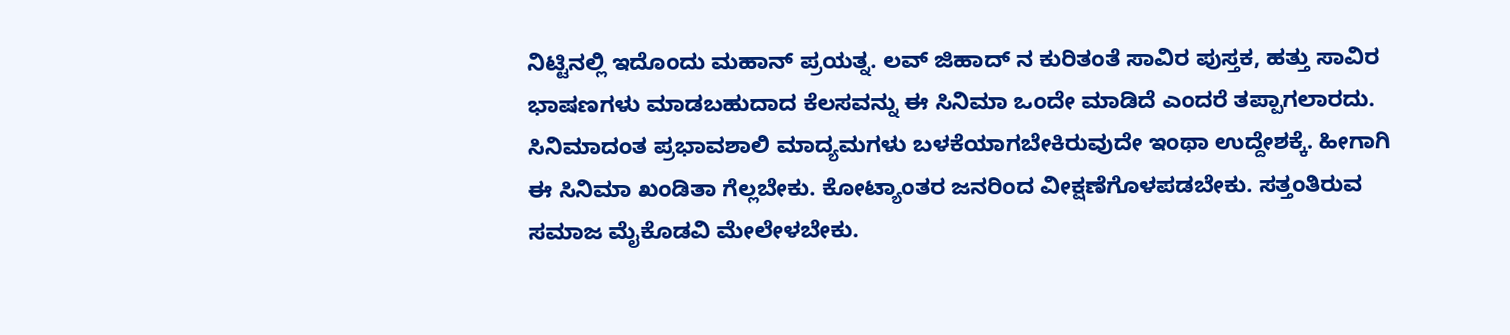ನಿಟ್ಟಿನಲ್ಲಿ ಇದೊಂದು ಮಹಾನ್ ಪ್ರಯತ್ನ. ಲವ್ ಜಿಹಾದ್ ನ ಕುರಿತಂತೆ ಸಾವಿರ ಪುಸ್ತಕ, ಹತ್ತು ಸಾವಿರ ಭಾಷಣಗಳು ಮಾಡಬಹುದಾದ ಕೆಲಸವನ್ನು ಈ ಸಿನಿಮಾ ಒಂದೇ ಮಾಡಿದೆ ಎಂದರೆ ತಪ್ಪಾಗಲಾರದು. ಸಿನಿಮಾದಂತ ಪ್ರಭಾವಶಾಲಿ ಮಾದ್ಯಮಗಳು ಬಳಕೆಯಾಗಬೇಕಿರುವುದೇ ಇಂಥಾ ಉದ್ದೇಶಕ್ಕೆ. ಹೀಗಾಗಿ ಈ ಸಿನಿಮಾ ಖಂಡಿತಾ ಗೆಲ್ಲಬೇಕು. ಕೋಟ್ಯಾಂತರ ಜನರಿಂದ ವೀಕ್ಷಣೆಗೊಳಪಡಬೇಕು. ಸತ್ತಂತಿರುವ ಸಮಾಜ ಮೈಕೊಡವಿ ಮೇಲೇಳಬೇಕು.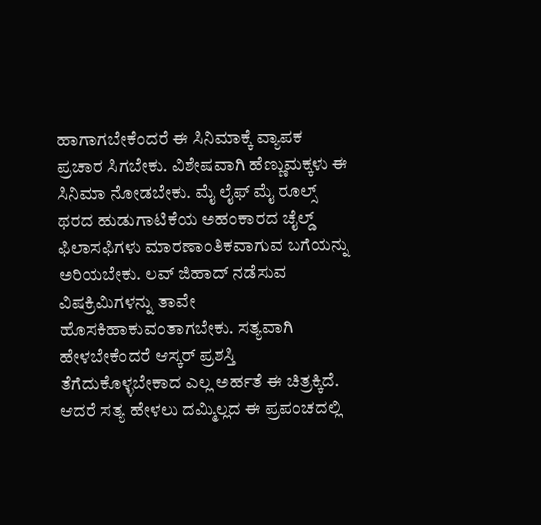ಹಾಗಾಗಬೇಕೆಂದರೆ ಈ ಸಿನಿಮಾಕ್ಕೆ ವ್ಯಾಪಕ ಪ್ರಚಾರ ಸಿಗಬೇಕು. ವಿಶೇಷವಾಗಿ ಹೆಣ್ಣುಮಕ್ಕಳು ಈ ಸಿನಿಮಾ ನೋಡಬೇಕು. ಮೈ ಲೈಫ್ ಮೈ ರೂಲ್ಸ್ ಥರದ ಹುಡುಗಾಟಿಕೆಯ ಅಹಂಕಾರದ ಚೈಲ್ಡ್ ಫಿಲಾಸಫಿಗಳು ಮಾರಣಾಂತಿಕವಾಗುವ ಬಗೆಯನ್ನು ಅರಿಯಬೇಕು. ಲವ್ ಜಿಹಾದ್ ನಡೆಸುವ ವಿಷಕ್ರಿಮಿಗಳನ್ನು ತಾವೇ ಹೊಸಕಿಹಾಕುವಂತಾಗಬೇಕು. ಸತ್ಯವಾಗಿ ಹೇಳಬೇಕೆಂದರೆ ಆಸ್ಕರ್ ಪ್ರಶಸ್ತಿ ತೆಗೆದುಕೊಳ್ಳಬೇಕಾದ ಎಲ್ಲ ಅರ್ಹತೆ ಈ ಚಿತ್ರಕ್ಕಿದೆ. ಆದರೆ ಸತ್ಯ ಹೇಳಲು ದಮ್ಮಿಲ್ಲದ ಈ ಪ್ರಪಂಚದಲ್ಲಿ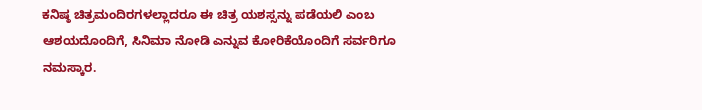ಕನಿಷ್ಠ ಚಿತ್ರಮಂದಿರಗಳಲ್ಲಾದರೂ ಈ ಚಿತ್ರ ಯಶಸ್ಸನ್ನು ಪಡೆಯಲಿ ಎಂಬ ಆಶಯದೊಂದಿಗೆ, ಸಿನಿಮಾ ನೋಡಿ ಎನ್ನುವ ಕೋರಿಕೆಯೊಂದಿಗೆ ಸರ್ವರಿಗೂ ನಮಸ್ಕಾರ.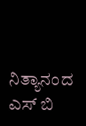ನಿತ್ಯಾನಂದ ಎಸ್ ಬಿ